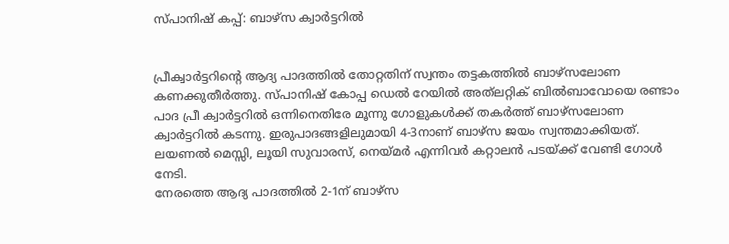സ്പാനിഷ് കപ്പ്: ബാഴ്‌സ ക്വാര്‍ട്ടറില്‍


പ്രീക്വാര്‍ട്ടറിന്റെ ആദ്യ പാദത്തില്‍ തോറ്റതിന് സ്വന്തം തട്ടകത്തില്‍ ബാഴ്‌സലോണ കണക്കുതീര്‍ത്തു. സ്പാനിഷ് കോപ്പ ഡെല്‍ റേയില്‍ അത്‌ലറ്റിക് ബില്‍ബാവോയെ രണ്ടാം പാദ പ്രീ ക്വാര്‍ട്ടറില്‍ ഒന്നിനെതിരേ മൂന്നു ഗോളുകള്‍ക്ക് തകര്‍ത്ത് ബാഴ്‌സലോണ ക്വാര്‍ട്ടറില്‍ കടന്നു. ഇരുപാദങ്ങളിലുമായി 4-3നാണ് ബാഴ്‌സ ജയം സ്വന്തമാക്കിയത്. ലയണല്‍ മെസ്സി, ലൂയി സുവാരസ്, നെയ്മര്‍ എന്നിവര്‍ കറ്റാലന്‍ പടയ്ക്ക് വേണ്ടി ഗോള്‍ നേടി.
നേരത്തെ ആദ്യ പാദത്തില്‍ 2-1ന് ബാഴ്‌സ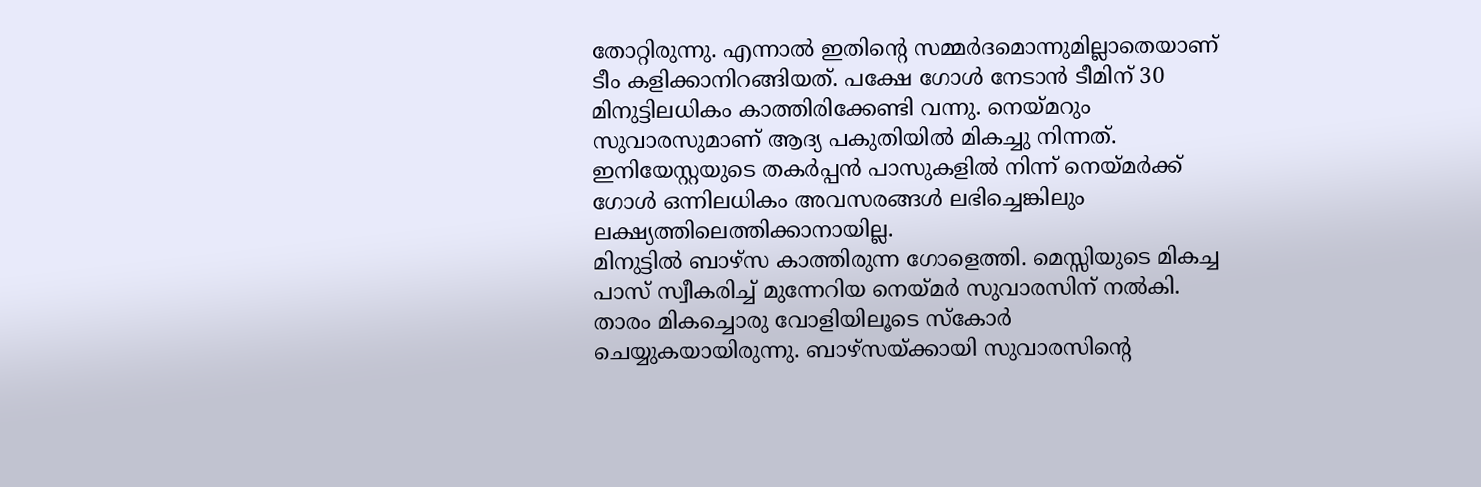തോറ്റിരുന്നു. എന്നാല്‍ ഇതിന്റെ സമ്മര്‍ദമൊന്നുമില്ലാതെയാണ് ടീം കളിക്കാനിറങ്ങിയത്. പക്ഷേ ഗോള്‍ നേടാന്‍ ടീമിന് 30 മിനുട്ടിലധികം കാത്തിരിക്കേണ്ടി വന്നു. നെയ്മറും സുവാരസുമാണ് ആദ്യ പകുതിയില്‍ മികച്ചു നിന്നത്. ഇനിയേസ്റ്റയുടെ തകര്‍പ്പന്‍ പാസുകളില്‍ നിന്ന് നെയ്മര്‍ക്ക് ഗോള്‍ ഒന്നിലധികം അവസരങ്ങള്‍ ലഭിച്ചെങ്കിലും ലക്ഷ്യത്തിലെത്തിക്കാനായില്ല.
മിനുട്ടില്‍ ബാഴ്‌സ കാത്തിരുന്ന ഗോളെത്തി. മെസ്സിയുടെ മികച്ച പാസ് സ്വീകരിച്ച് മുന്നേറിയ നെയ്മര്‍ സുവാരസിന് നല്‍കി. താരം മികച്ചൊരു വോളിയിലൂടെ സ്‌കോര്‍ ചെയ്യുകയായിരുന്നു. ബാഴ്‌സയ്ക്കായി സുവാരസിന്റെ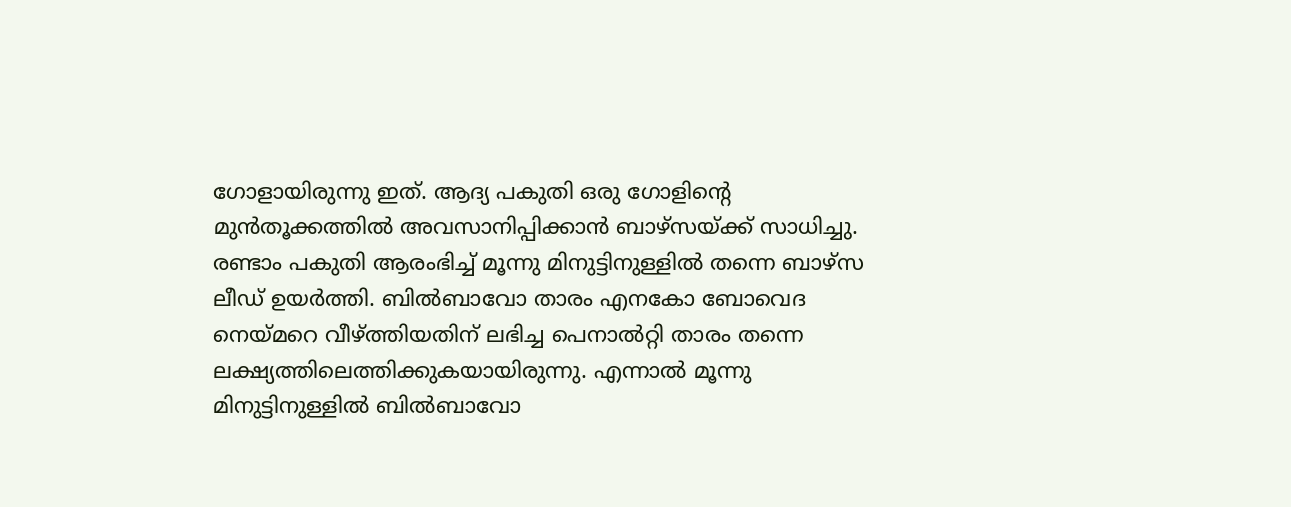ഗോളായിരുന്നു ഇത്. ആദ്യ പകുതി ഒരു ഗോളിന്റെ മുന്‍തൂക്കത്തില്‍ അവസാനിപ്പിക്കാന്‍ ബാഴ്‌സയ്ക്ക് സാധിച്ചു.
രണ്ടാം പകുതി ആരംഭിച്ച് മൂന്നു മിനുട്ടിനുള്ളില്‍ തന്നെ ബാഴ്‌സ ലീഡ് ഉയര്‍ത്തി. ബില്‍ബാവോ താരം എനകോ ബോവെദ നെയ്മറെ വീഴ്ത്തിയതിന് ലഭിച്ച പെനാല്‍റ്റി താരം തന്നെ ലക്ഷ്യത്തിലെത്തിക്കുകയായിരുന്നു. എന്നാല്‍ മൂന്നു മിനുട്ടിനുള്ളില്‍ ബില്‍ബാവോ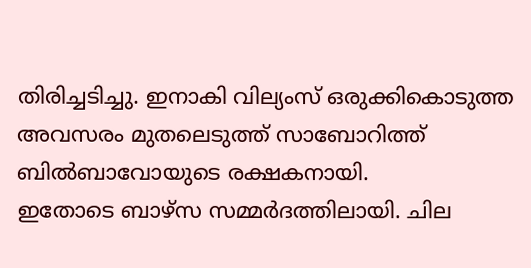തിരിച്ചടിച്ചു. ഇനാകി വില്യംസ് ഒരുക്കികൊടുത്ത അവസരം മുതലെടുത്ത് സാബോറിത്ത് ബില്‍ബാവോയുടെ രക്ഷകനായി.
ഇതോടെ ബാഴ്‌സ സമ്മര്‍ദത്തിലായി. ചില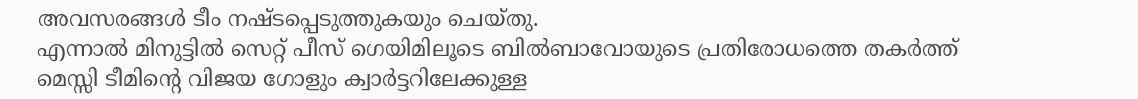അവസരങ്ങള്‍ ടീം നഷ്ടപ്പെടുത്തുകയും ചെയ്തു.
എന്നാല്‍ മിനുട്ടില്‍ സെറ്റ് പീസ് ഗെയിമിലൂടെ ബില്‍ബാവോയുടെ പ്രതിരോധത്തെ തകര്‍ത്ത് മെസ്സി ടീമിന്റെ വിജയ ഗോളും ക്വാര്‍ട്ടറിലേക്കുള്ള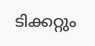ടിക്കറ്റും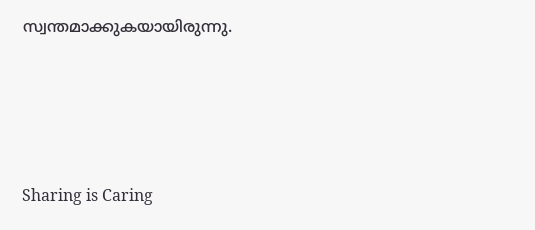സ്വന്തമാക്കുകയായിരുന്നു.




Sharing is Caring